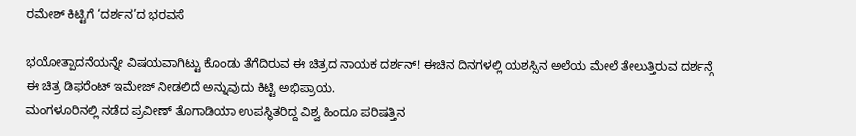ರಮೇಶ್ ಕಿಟ್ಟಿಗೆ ‘ದರ್ಶನ’ದ ಭರವಸೆ

ಭಯೋತ್ಪಾದನೆಯನ್ನೇ ವಿಷಯವಾಗಿಟ್ಟು ಕೊಂಡು ತೆಗೆದಿರುವ ಈ ಚಿತ್ರದ ನಾಯಕ ದರ್ಶನ್! ಈಚಿನ ದಿನಗಳಲ್ಲಿ ಯಶಸ್ಸಿನ ಅಲೆಯ ಮೇಲೆ ತೇಲುತ್ತಿರುವ ದರ್ಶನ್ಗೆ ಈ ಚಿತ್ರ ಡಿಫರೆಂಟ್ ಇಮೇಜ್ ನೀಡಲಿದೆ ಅನ್ನುವುದು ಕಿಟ್ಟಿ ಅಭಿಪ್ರಾಯ.
ಮಂಗಳೂರಿನಲ್ಲಿ ನಡೆದ ಪ್ರವೀಣ್ ತೊಗಾಡಿಯಾ ಉಪಸ್ಥಿತರಿದ್ದ ವಿಶ್ವ ಹಿಂದೂ ಪರಿಷತ್ತಿನ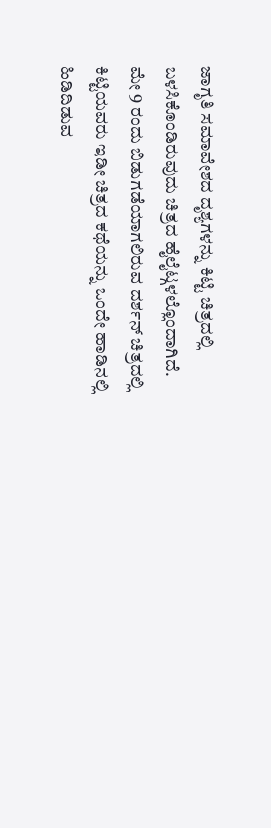ಜಾಗೃತಿ ಸಮಾವೇಶದ ದೃಶ್ಯಗಳನ್ನು ಕಿಟ್ಟಿ ಚಿತ್ರದಲ್ಲಿ ಬಳಸಿಕೊಂಡಿರುವುದು ಚಿತ್ರದ ಹೈಲೈಟ್ಗಳಲ್ಲೊಂದಾಗಿದೆ.
ಮೇ 9 ರಂದು ಬಿಡುಗಡೆಯಾಗಲಿರುವ ದರ್ಶನ್ ಚಿತ್ರದಲ್ಲಿ ಕಿಟ್ಟಿಯವರು ಇಡೀ ಚಿತ್ರದ ಕಥೆಯನ್ನು ಒಂದೇ ಹಾಡಿನಲ್ಲಿ ಹಿಡಿದಿಡುವ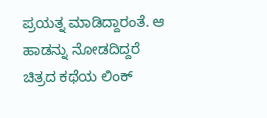ಪ್ರಯತ್ನ ಮಾಡಿದ್ದಾರಂತೆ. ಆ ಹಾಡನ್ನು ನೋಡದಿದ್ದರೆ ಚಿತ್ರದ ಕಥೆಯ ಲಿಂಕ್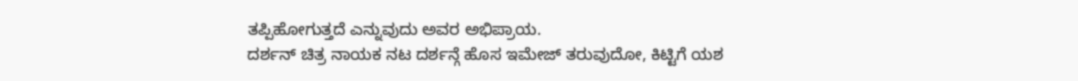ತಪ್ಪಿಹೋಗುತ್ತದೆ ಎನ್ನುವುದು ಅವರ ಅಭಿಪ್ರಾಯ.
ದರ್ಶನ್ ಚಿತ್ರ ನಾಯಕ ನಟ ದರ್ಶನ್ಗೆ ಹೊಸ ಇಮೇಜ್ ತರುವುದೋ, ಕಿಟ್ಟಿಗೆ ಯಶ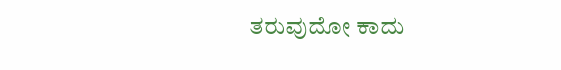ತರುವುದೋ ಕಾದು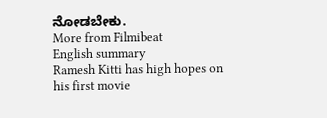ನೋಡಬೇಕು.
More from Filmibeat
English summary
Ramesh Kitti has high hopes on his first movie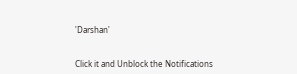'Darshan'


Click it and Unblock the Notifications